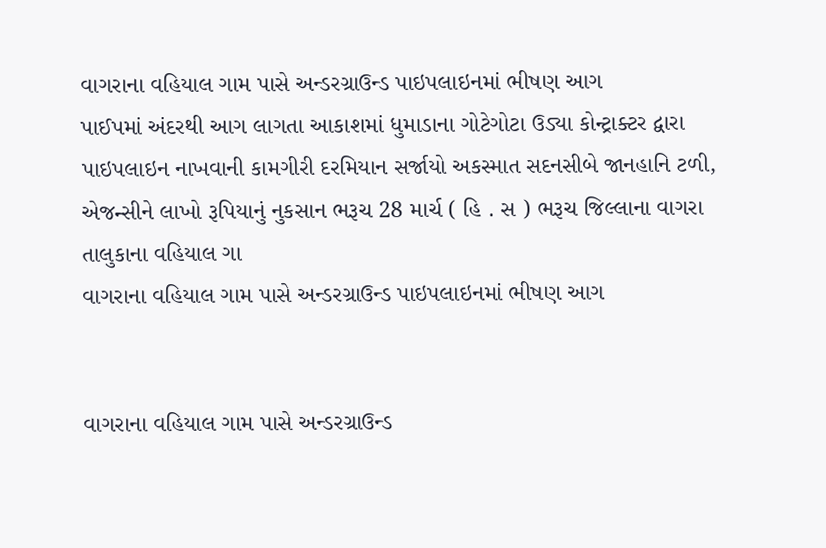વાગરાના વહિયાલ ગામ પાસે અન્ડરગ્રાઉન્ડ પાઇપલાઇનમાં ભીષણ આગ
પાઈપમાં અંદરથી આગ લાગતા આકાશમાં ધુમાડાના ગોટેગોટા ઉડ્યા કોન્ટ્રાક્ટર દ્વારા પાઇપલાઇન નાખવાની કામગીરી દરમિયાન સર્જાયો અકસ્માત સદનસીબે જાનહાનિ ટળી, એજન્સીને લાખો રૂપિયાનું નુકસાન ભરૂચ 28 માર્ચ ( હિ . સ ) ભરૂચ જિલ્લાના વાગરા તાલુકાના વહિયાલ ગા
વાગરાના વહિયાલ ગામ પાસે અન્ડરગ્રાઉન્ડ પાઇપલાઇનમાં ભીષણ આગ


વાગરાના વહિયાલ ગામ પાસે અન્ડરગ્રાઉન્ડ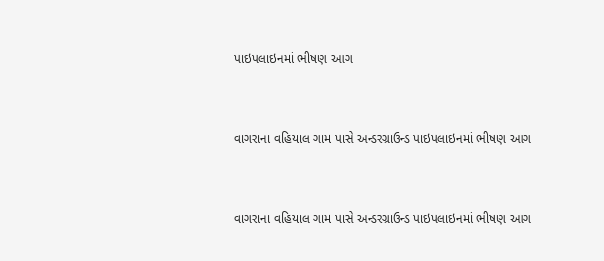પાઇપલાઇનમાં ભીષણ આગ


વાગરાના વહિયાલ ગામ પાસે અન્ડરગ્રાઉન્ડ પાઇપલાઇનમાં ભીષણ આગ


વાગરાના વહિયાલ ગામ પાસે અન્ડરગ્રાઉન્ડ પાઇપલાઇનમાં ભીષણ આગ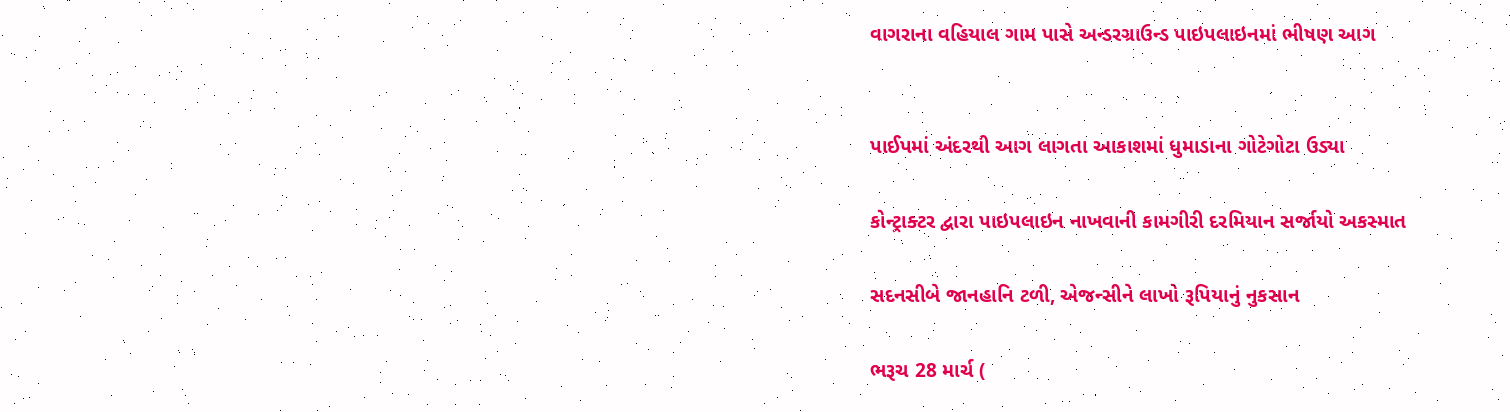વાગરાના વહિયાલ ગામ પાસે અન્ડરગ્રાઉન્ડ પાઇપલાઇનમાં ભીષણ આગ


પાઈપમાં અંદરથી આગ લાગતા આકાશમાં ધુમાડાના ગોટેગોટા ઉડ્યા

કોન્ટ્રાક્ટર દ્વારા પાઇપલાઇન નાખવાની કામગીરી દરમિયાન સર્જાયો અકસ્માત

સદનસીબે જાનહાનિ ટળી, એજન્સીને લાખો રૂપિયાનું નુકસાન

ભરૂચ 28 માર્ચ (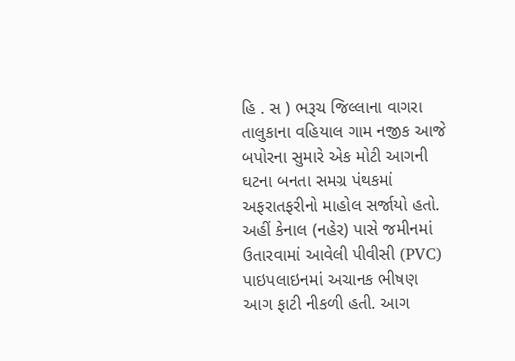હિ . સ ) ભરૂચ જિલ્લાના વાગરા તાલુકાના વહિયાલ ગામ નજીક આજે બપોરના સુમારે એક મોટી આગની ઘટના બનતા સમગ્ર પંથકમાં અફરાતફરીનો માહોલ સર્જાયો હતો. અહીં કેનાલ (નહેર) પાસે જમીનમાં ઉતારવામાં આવેલી પીવીસી (PVC) પાઇપલાઇનમાં અચાનક ભીષણ આગ ફાટી નીકળી હતી. આગ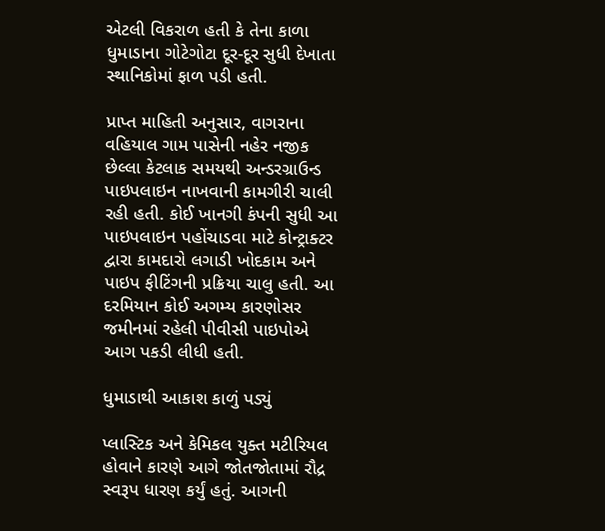એટલી વિકરાળ હતી કે તેના કાળા ધુમાડાના ગોટેગોટા દૂર-દૂર સુધી દેખાતા સ્થાનિકોમાં ફાળ પડી હતી.

પ્રાપ્ત માહિતી અનુસાર, વાગરાના વહિયાલ ગામ પાસેની નહેર નજીક છેલ્લા કેટલાક સમયથી અન્ડરગ્રાઉન્ડ પાઇપલાઇન નાખવાની કામગીરી ચાલી રહી હતી. કોઈ ખાનગી કંપની સુધી આ પાઇપલાઇન પહોંચાડવા માટે કોન્ટ્રાક્ટર દ્વારા કામદારો લગાડી ખોદકામ અને પાઇપ ફીટિંગની પ્રક્રિયા ચાલુ હતી. આ દરમિયાન કોઈ અગમ્ય કારણોસર જમીનમાં રહેલી પીવીસી પાઇપોએ આગ પકડી લીધી હતી.

ધુમાડાથી આકાશ કાળું પડ્યું

પ્લાસ્ટિક અને કેમિકલ યુક્ત મટીરિયલ હોવાને કારણે આગે જોતજોતામાં રૌદ્ર સ્વરૂપ ધારણ કર્યું હતું. આગની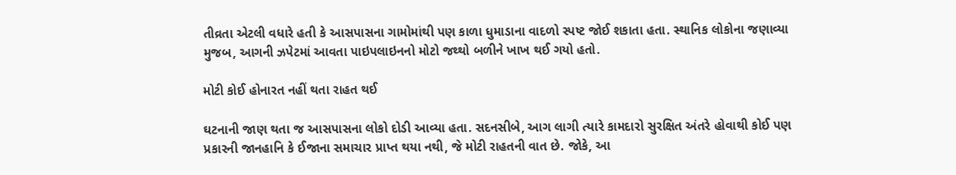તીવ્રતા એટલી વધારે હતી કે આસપાસના ગામોમાંથી પણ કાળા ધુમાડાના વાદળો સ્પષ્ટ જોઈ શકાતા હતા. સ્થાનિક લોકોના જણાવ્યા મુજબ, આગની ઝપેટમાં આવતા પાઇપલાઇનનો મોટો જથ્થો બળીને ખાખ થઈ ગયો હતો.

મોટી કોઈ હોનારત નહીં થતા રાહત થઈ

ઘટનાની જાણ થતા જ આસપાસના લોકો દોડી આવ્યા હતા. સદનસીબે, આગ લાગી ત્યારે કામદારો સુરક્ષિત અંતરે હોવાથી કોઈ પણ પ્રકારની જાનહાનિ કે ઈજાના સમાચાર પ્રાપ્ત થયા નથી, જે મોટી રાહતની વાત છે. જોકે, આ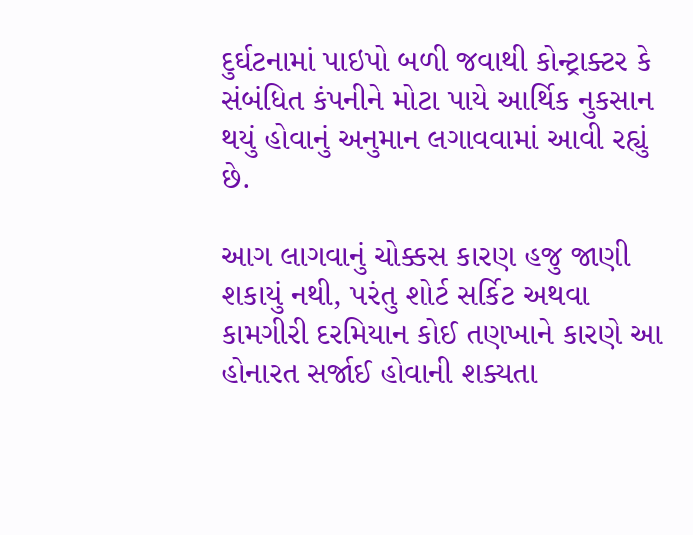દુર્ઘટનામાં પાઇપો બળી જવાથી કોન્ટ્રાક્ટર કે સંબંધિત કંપનીને મોટા પાયે આર્થિક નુકસાન થયું હોવાનું અનુમાન લગાવવામાં આવી રહ્યું છે.

આગ લાગવાનું ચોક્કસ કારણ હજુ જાણી શકાયું નથી, પરંતુ શોર્ટ સર્કિટ અથવા કામગીરી દરમિયાન કોઈ તણખાને કારણે આ હોનારત સર્જાઈ હોવાની શક્યતા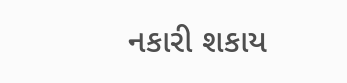નકારી શકાય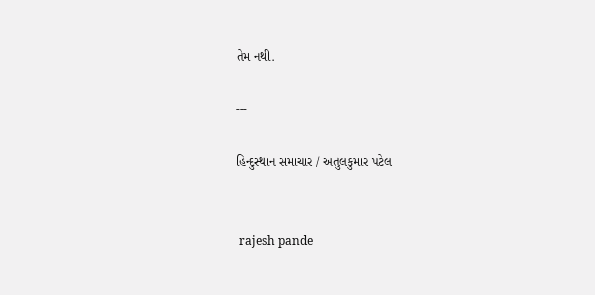તેમ નથી.

---

હિન્દુસ્થાન સમાચાર / અતુલકુમાર પટેલ


 rajesh pande